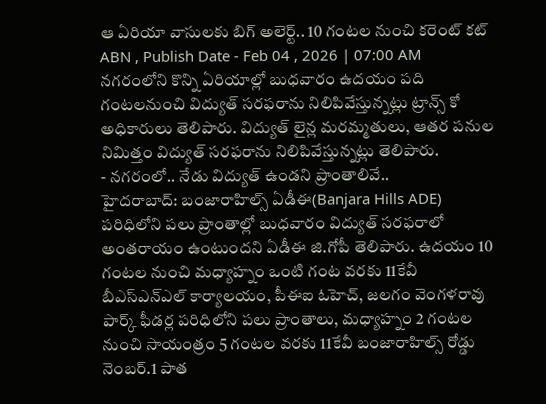ఆ ఏరియా వాసులకు బిగ్ అలెర్ట్.. 10 గంటల నుంచి కరెంట్ కట్
ABN , Publish Date - Feb 04 , 2026 | 07:00 AM
నగరంలోని కొన్ని ఏరియాల్లో బుధవారం ఉదయం పది గంటలనుంచి విద్యుత్ సరఫరాను నిలిపివేస్తున్నట్లు ట్రాన్స్ కో అధికారులు తెలిపారు. విద్యుత్ లైన్ల మరమ్మతులు, ఆతర పనుల నిమిత్తం విద్యుత్ సరఫరాను నిలిపివేస్తున్నట్లు తెలిపారు.
- నగరంలో.. నేడు విద్యుత్ ఉండని ప్రాంతాలివే..
హైదరాబాద్: బంజారాహిల్స్ ఏడీఈ(Banjara Hills ADE) పరిధిలోని పలు ప్రాంతాల్లో బుధవారం విద్యుత్ సరఫరాలో అంతరాయం ఉంటుందని ఏడీఈ జి.గోపీ తెలిపారు. ఉదయం 10 గంటల నుంచి మధ్యాహ్నం ఒంటి గంట వరకు 11కేవీ బీఎస్ఎన్ఎల్ కార్యాలయం, పీఈఐ ఓహెచ్, జలగం వెంగళరావు పార్క్ ఫీడర్ల పరిధిలోని పలు ప్రాంతాలు, మధ్యాహ్నం 2 గంటల నుంచి సాయంత్రం 5 గంటల వరకు 11కేవీ బంజారాహిల్స్ రోడ్డు నెంబర్.1 పాత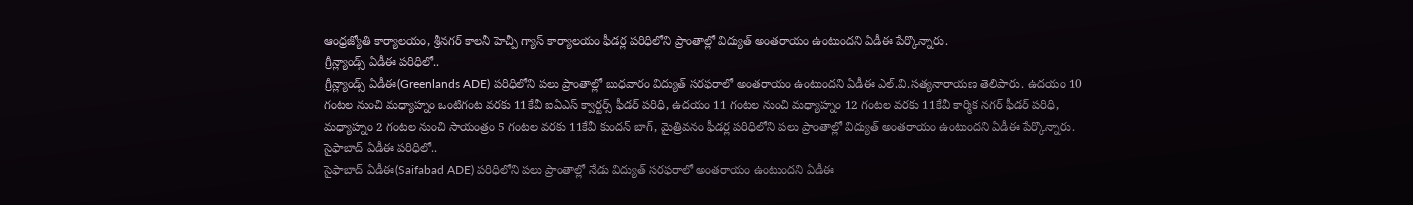ఆంధ్రజ్యోతి కార్యాలయం, శ్రీనగర్ కాలనీ హెచ్పీ గ్యాస్ కార్యాలయం ఫీడర్ల పరిధిలోని ప్రాంతాల్లో విద్యుత్ అంతరాయం ఉంటుందని ఏడీఈ పేర్కొన్నారు.
గ్రీన్ల్యాండ్స్ ఏడీఈ పరిధిలో..
గ్రీన్ల్యాండ్స్ ఏడీఈ(Greenlands ADE) పరిధిలోని పలు ప్రాంతాల్లో బుధవారం విద్యుత్ సరఫరాలో అంతరాయం ఉంటుందని ఏడీఈ ఎల్.వి.సత్యనారాయణ తెలిపారు. ఉదయం 10 గంటల నుంచి మధ్యాహ్నం ఒంటిగంట వరకు 11కేవీ ఐఏఎస్ క్వార్టర్స్ ఫీడర్ పరిధి, ఉదయం 11 గంటల నుంచి మధ్యాహ్నం 12 గంటల వరకు 11కేవీ కార్మిక నగర్ ఫీడర్ పరిధి, మధ్యాహ్నం 2 గంటల నుంచి సాయంత్రం 5 గంటల వరకు 11కేవీ కుందన్ బాగ్, మైత్రివనం ఫీడర్ల పరిధిలోని పలు ప్రాంతాల్లో విద్యుత్ అంతరాయం ఉంటుందని ఏడీఈ పేర్కొన్నారు.
సైఫాబాద్ ఏడీఈ పరిధిలో..
సైఫాబాద్ ఏడీఈ(Saifabad ADE) పరిధిలోని పలు ప్రాంతాల్లో నేడు విద్యుత్ సరఫరాలో అంతరాయం ఉంటుందని ఏడీఈ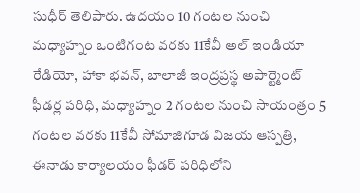సుధీర్ తెలిపారు. ఉదయం 10 గంటల నుంచి మధ్యాహ్నం ఒంటిగంట వరకు 11కేవీ అల్ ఇండియా రేడియో, హాకా భవన్, బాలాజీ ఇంద్రప్రస్థ అపార్ట్మెంట్ ఫీడర్ల పరిధి, మధ్యాహ్నం 2 గంటల నుంచి సాయంత్రం 5 గంటల వరకు 11కేవీ సోమాజిగూడ విజయ ఆస్పత్రి, ఈనాడు కార్యాలయం ఫీడర్ పరిధిలోని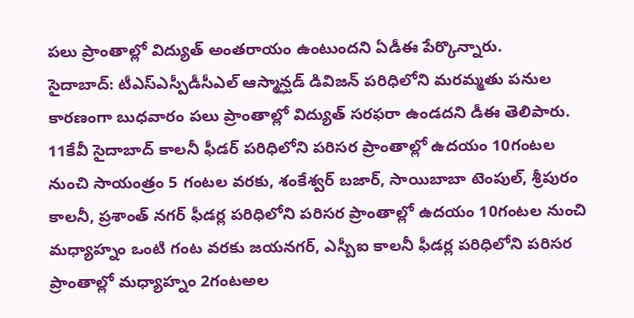పలు ప్రాంతాల్లో విద్యుత్ అంతరాయం ఉంటుందని ఏడీఈ పేర్కొన్నారు.
సైదాబాద్: టీఎస్ఎస్పీడీసీఎల్ ఆస్మాన్ఘడ్ డివిజన్ పరిధిలోని మరమ్మతు పనుల కారణంగా బుధవారం పలు ప్రాంతాల్లో విద్యుత్ సరఫరా ఉండదని డీఈ తెలిపారు. 11కేవీ సైదాబాద్ కాలనీ ఫీడర్ పరిధిలోని పరిసర ప్రాంతాల్లో ఉదయం 10గంటల నుంచి సాయంత్రం 5 గంటల వరకు, శంకేశ్వర్ బజార్, సాయిబాబా టెంపుల్, శ్రీపురం కాలనీ, ప్రశాంత్ నగర్ ఫీడర్ల పరిధిలోని పరిసర ప్రాంతాల్లో ఉదయం 10గంటల నుంచి మధ్యాహ్నం ఒంటి గంట వరకు జయనగర్, ఎస్బీఐ కాలనీ ఫీడర్ల పరిధిలోని పరిసర ప్రాంతాల్లో మధ్యాహ్నం 2గంటఅల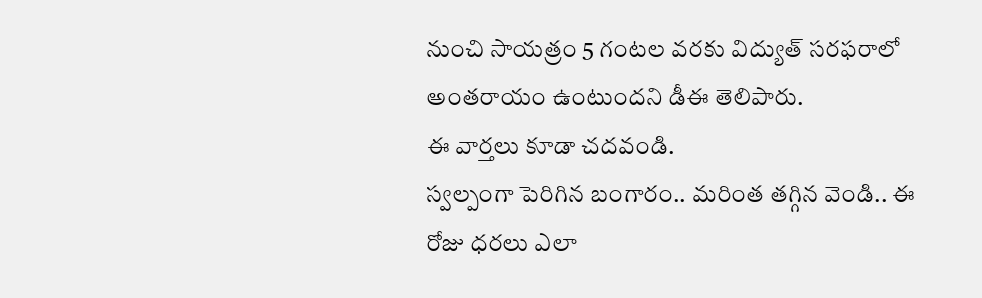నుంచి సాయత్రం 5 గంటల వరకు విద్యుత్ సరఫరాలో అంతరాయం ఉంటుందని డీఈ తెలిపారు.
ఈ వార్తలు కూడా చదవండి.
స్వల్పంగా పెరిగిన బంగారం.. మరింత తగ్గిన వెండి.. ఈ రోజు ధరలు ఎలా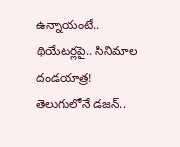ఉన్నాయంటే..
థియేటర్లపై.. సినిమాల దండయాత్ర! తెలుగులోనే డజన్..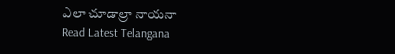ఎలా చూడాల్రా నాయనా
Read Latest Telangana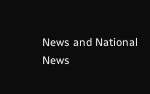News and National News